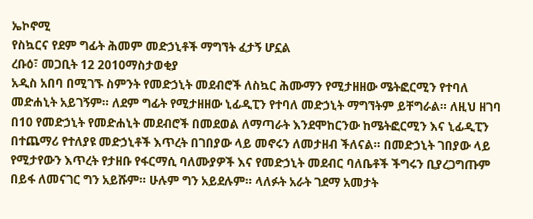ኤኮኖሚ
የስኳርና የደም ግፊት ሕመም መድኃኒቶች ማግኘት ፈታኝ ሆኗል
ረቡዕ፣ መጋቢት 12 2010ማስታወቂያ
አዲስ አበባ በሚገኙ ስምንት የመድኃኒት መደብሮች ለስኳር ሕሙማን የሚታዘዘው ሜትፎርሚን የተባለ መድሐኒት አይገኝም። ለደም ግፊት የሚታዘዘው ኒፊዲፒን የተባለ መድኃኒት ማግኘትም ይቸግራል። ለዚህ ዘገባ በ10 የመድኃኒት የመድሐኒት መደብሮች በመደወል ለማጣራት እንደሞከርንው ከሜትፎርሚን እና ኒፊዲፒን በተጨማሪ የተለያዩ መድኃኒቶች እጥረት በገበያው ላይ መኖሩን ለመታዘብ ችለናል። በመድኃኒት ገበያው ላይ የሚታየውን እጥረት የታዘቡ የፋርማሲ ባለሙያዎች እና የመድኃኒት መደብር ባለቤቶች ችግሩን ቢያረጋግጡም በይፋ ለመናገር ግን አይሹም። ሁሉም ግን አይደሉም። ላለፉት አራት ገደማ አመታት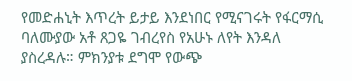የመድሐኒት እጥረት ይታይ እንደነበር የሚናገሩት የፋርማሲ ባለሙያው አቶ ጸጋዬ ገብረየስ የአሁኑ ለየት እንዳለ ያስረዳሉ። ምክንያቱ ደግሞ የውጭ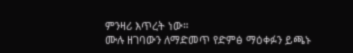ምንዛሪ እጥረት ነው።
ሙሉ ዘገባውን ለማድመጥ የድምፅ ማዕቀፉን ይጫኑ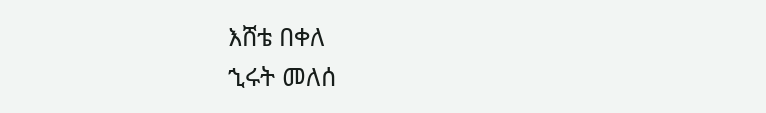እሸቴ በቀለ
ኂሩት መለሰ